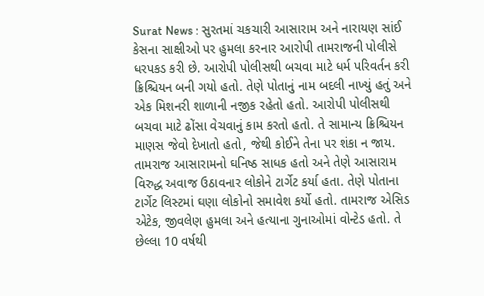Surat News : સુરતમાં ચકચારી આસારામ અને નારાયણ સાંઈ કેસના સાક્ષીઓ પર હુમલા કરનાર આરોપી તામરાજની પોલીસે ધરપકડ કરી છે. આરોપી પોલીસથી બચવા માટે ધર્મ પરિવર્તન કરી ક્રિશ્ચિયન બની ગયો હતો. તેણે પોતાનું નામ બદલી નાખ્યું હતું અને એક મિશનરી શાળાની નજીક રહેતો હતો. આરોપી પોલીસથી બચવા માટે ઢોંસા વેચવાનું કામ કરતો હતો. તે સામાન્ય ક્રિશ્ચિયન માણસ જેવો દેખાતો હતો, જેથી કોઈને તેના પર શંકા ન જાય.
તામરાજ આસારામનો ઘનિષ્ઠ સાધક હતો અને તેણે આસારામ વિરુદ્ધ અવાજ ઉઠાવનાર લોકોને ટાર્ગેટ કર્યા હતા. તેણે પોતાના ટાર્ગેટ લિસ્ટમાં ઘણા લોકોનો સમાવેશ કર્યો હતો. તામરાજ એસિડ એટેક, જીવલેણ હુમલા અને હત્યાના ગુનાઓમાં વોન્ટેડ હતો. તે છેલ્લા 10 વર્ષથી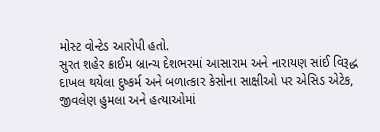મોસ્ટ વોન્ટેડ આરોપી હતો.
સુરત શહેર ક્રાઈમ બ્રાન્ચ દેશભરમાં આસારામ અને નારાયણ સાંઈ વિરૂદ્ધ દાખલ થયેલા દુષ્કર્મ અને બળાત્કાર કેસોના સાક્ષીઓ પર એસિડ એટેક, જીવલેણ હુમલા અને હત્યાઓમાં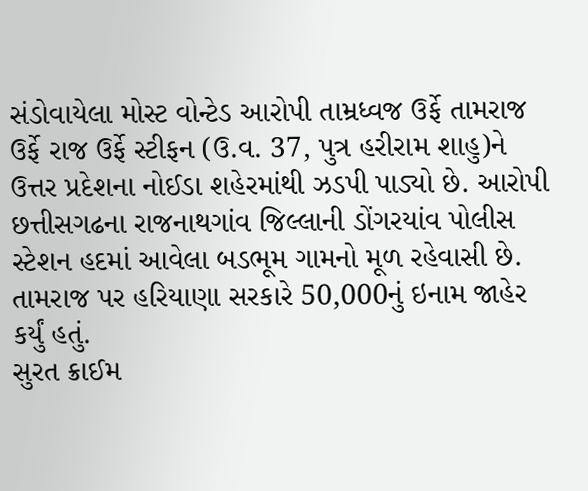સંડોવાયેલા મોસ્ટ વોન્ટેડ આરોપી તામ્રધ્વજ ઉર્ફે તામરાજ ઉર્ફે રાજ ઉર્ફે સ્ટીફન (ઉ.વ. 37, પુત્ર હરીરામ શાહુ)ને ઉત્તર પ્રદેશના નોઈડા શહેરમાંથી ઝડપી પાડ્યો છે. આરોપી છત્તીસગઢના રાજનાથગાંવ જિલ્લાની ડોંગરયાંવ પોલીસ સ્ટેશન હદમાં આવેલા બડભૂમ ગામનો મૂળ રહેવાસી છે. તામરાજ પર હરિયાણા સરકારે 50,000નું ઇનામ જાહેર કર્યું હતું.
સુરત ક્રાઈમ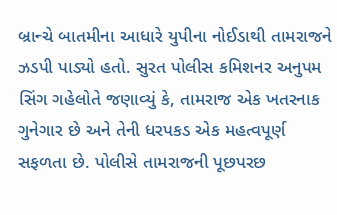બ્રાન્ચે બાતમીના આધારે યુપીના નોઈડાથી તામરાજને ઝડપી પાડ્યો હતો. સુરત પોલીસ કમિશનર અનુપમ સિંગ ગહેલોતે જણાવ્યું કે, તામરાજ એક ખતરનાક ગુનેગાર છે અને તેની ધરપકડ એક મહત્વપૂર્ણ સફળતા છે. પોલીસે તામરાજની પૂછપરછ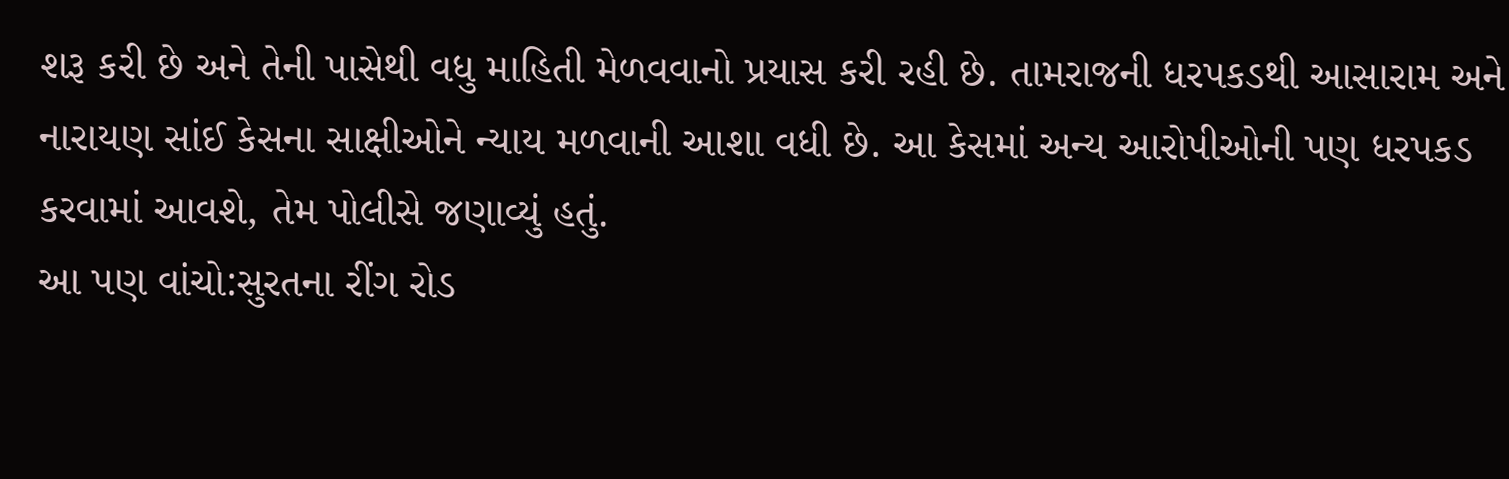શરૂ કરી છે અને તેની પાસેથી વધુ માહિતી મેળવવાનો પ્રયાસ કરી રહી છે. તામરાજની ધરપકડથી આસારામ અને નારાયણ સાંઈ કેસના સાક્ષીઓને ન્યાય મળવાની આશા વધી છે. આ કેસમાં અન્ય આરોપીઓની પણ ધરપકડ કરવામાં આવશે, તેમ પોલીસે જણાવ્યું હતું.
આ પણ વાંચો:સુરતના રીંગ રોડ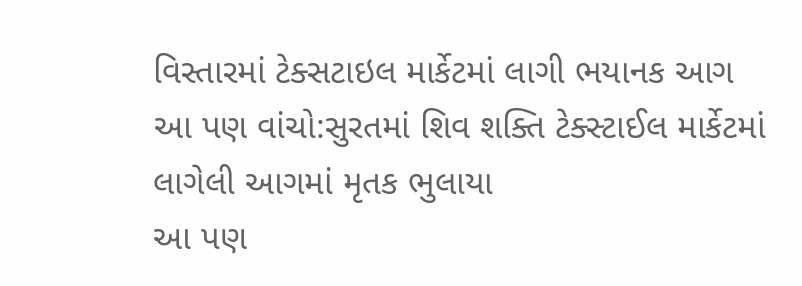વિસ્તારમાં ટેક્સટાઇલ માર્કેટમાં લાગી ભયાનક આગ
આ પણ વાંચો:સુરતમાં શિવ શક્તિ ટેક્સ્ટાઈલ માર્કેટમાં લાગેલી આગમાં મૃતક ભુલાયા
આ પણ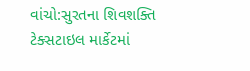વાંચો:સુરતના શિવશક્તિ ટેક્સટાઇલ માર્કેટમાં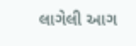લાગેલી આગ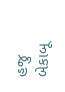હજુ બેકાબૂ